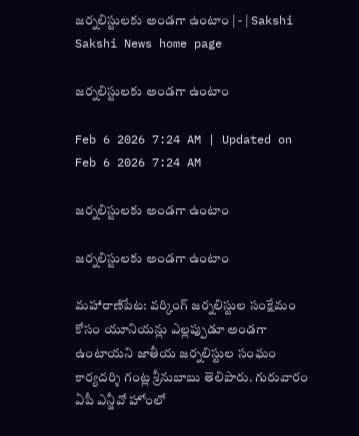జర్నలిస్టులకు అండగా ఉంటాం | - | Sakshi
Sakshi News home page

జర్నలిస్టులకు అండగా ఉంటాం

Feb 6 2026 7:24 AM | Updated on Feb 6 2026 7:24 AM

జర్నలిస్టులకు అండగా ఉంటాం

జర్నలిస్టులకు అండగా ఉంటాం

మహారాణిపేట: వర్కింగ్‌ జర్నలిస్టుల సంక్షేమం కోసం యూనియన్లు ఎల్లప్పుడూ అండగా ఉంటాయని జాతీయ జర్నలిస్టుల సంఘం కార్యదర్శి గంట్ల శ్రీనుబాబు తెలిపారు. గురువారం ఏపీ ఎన్జీవో హోంలో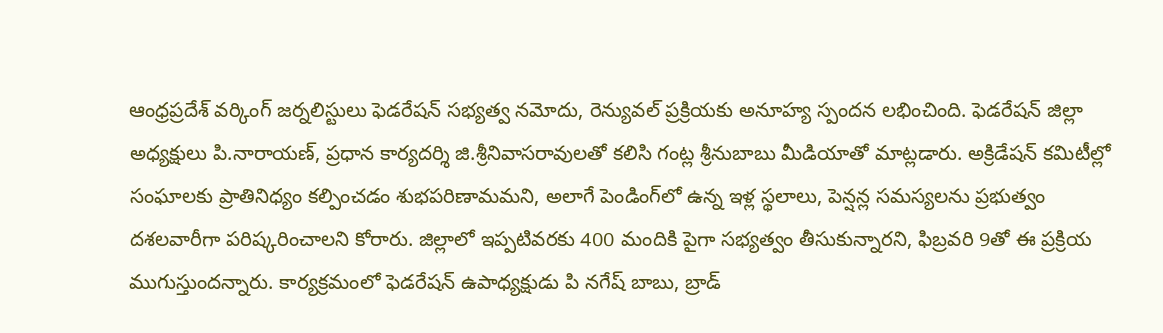ఆంధ్రప్రదేశ్‌ వర్కింగ్‌ జర్నలిస్టులు ఫెడరేషన్‌ సభ్యత్వ నమోదు, రెన్యువల్‌ ప్రక్రియకు అనూహ్య స్పందన లభించింది. ఫెడరేషన్‌ జిల్లా అధ్యక్షులు పి.నారాయణ్‌, ప్రధాన కార్యదర్శి జి.శ్రీనివాసరావులతో కలిసి గంట్ల శ్రీనుబాబు మీడియాతో మాట్లడారు. అక్రిడేషన్‌ కమిటీల్లో సంఘాలకు ప్రాతినిధ్యం కల్పించడం శుభపరిణామమని, అలాగే పెండింగ్‌లో ఉన్న ఇళ్ల స్థలాలు, పెన్షన్ల సమస్యలను ప్రభుత్వం దశలవారీగా పరిష్కరించాలని కోరారు. జిల్లాలో ఇప్పటివరకు 400 మందికి పైగా సభ్యత్వం తీసుకున్నారని, ఫిబ్రవరి 9తో ఈ ప్రక్రియ ముగుస్తుందన్నారు. కార్యక్రమంలో ఫెడరేషన్‌ ఉపాధ్యక్షుడు పి నగేష్‌ బాబు, బ్రాడ్‌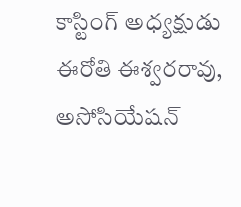కాస్టింగ్‌ అధ్యక్షుడు ఈరోతి ఈశ్వరరావు, అసోసియేషన్‌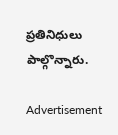ప్రతినిధులు పాల్గొన్నారు.

Advertisement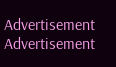Advertisement
Advertisement